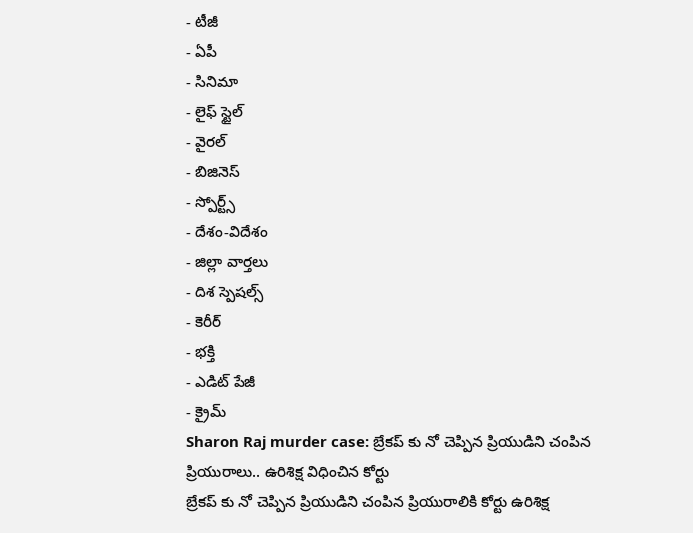- టీజీ
- ఏపీ
- సినిమా
- లైఫ్ స్టైల్
- వైరల్
- బిజినెస్
- స్పోర్ట్స్
- దేశం-విదేశం
- జిల్లా వార్తలు
- దిశ స్పెషల్స్
- కెరీర్
- భక్తి
- ఎడిట్ పేజీ
- క్రైమ్
Sharon Raj murder case: బ్రేకప్ కు నో చెప్పిన ప్రియుడిని చంపిన ప్రియురాలు.. ఉరిశిక్ష విధించిన కోర్టు
బ్రేకప్ కు నో చెప్పిన ప్రియుడిని చంపిన ప్రియురాలికి కోర్టు ఉరిశిక్ష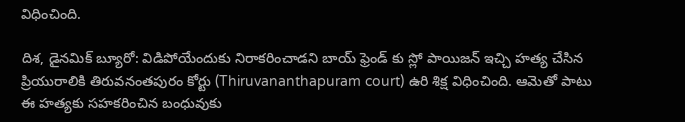విధించింది.

దిశ, డైనమిక్ బ్యూరో: విడిపోయేందుకు నిరాకరించాడని బాయ్ ఫ్రెండ్ కు స్లో పాయిజన్ ఇచ్చి హత్య చేసిన ప్రియురాలికి తిరువనంతపురం కోర్టు (Thiruvananthapuram court) ఉరి శిక్ష విధించింది. ఆమెతో పాటు ఈ హత్యకు సహకరించిన బంధువుకు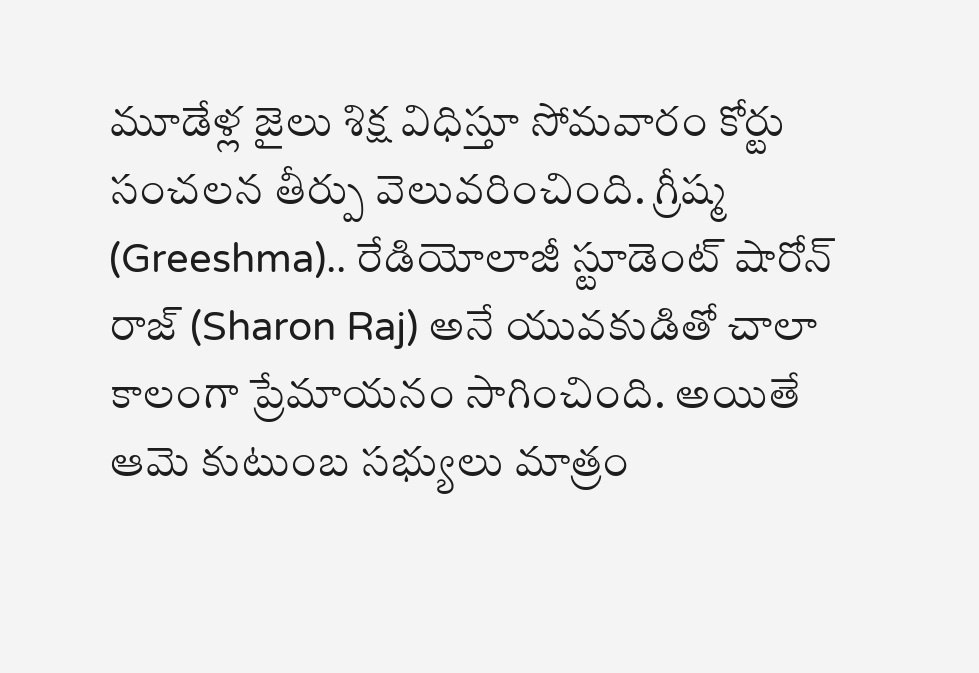మూడేళ్ల జైలు శిక్ష విధిస్తూ సోమవారం కోర్టు సంచలన తీర్పు వెలువరించింది. గ్రీష్మ (Greeshma).. రేడియోలాజీ స్టూడెంట్ షారోన్ రాజ్ (Sharon Raj) అనే యువకుడితో చాలా కాలంగా ప్రేమాయనం సాగించింది. అయితే ఆమె కుటుంబ సభ్యులు మాత్రం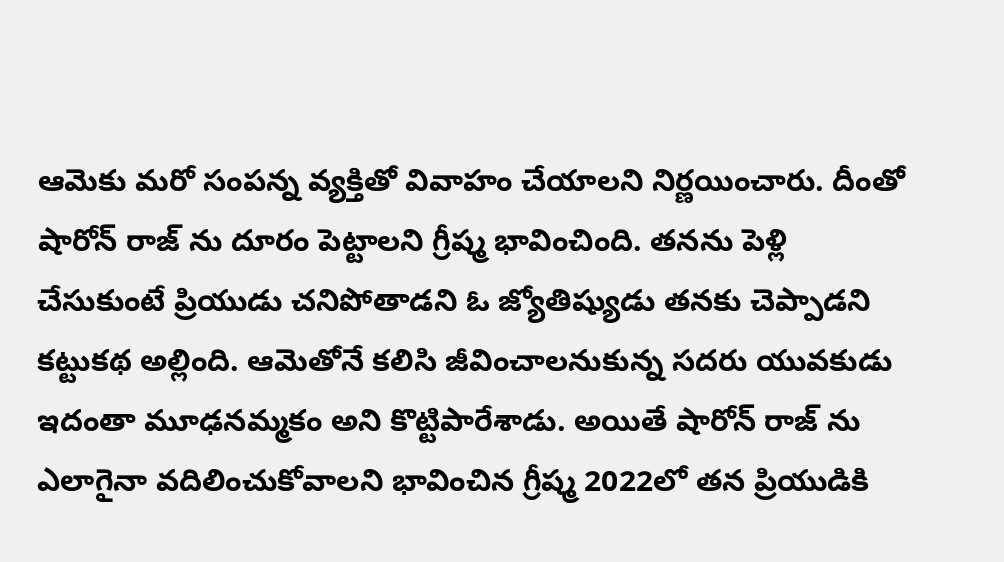ఆమెకు మరో సంపన్న వ్యక్తితో వివాహం చేయాలని నిర్ణయించారు. దీంతో షారోన్ రాజ్ ను దూరం పెట్టాలని గ్రీష్మ భావించింది. తనను పెళ్లి చేసుకుంటే ప్రియుడు చనిపోతాడని ఓ జ్యోతిష్యుడు తనకు చెప్పాడని కట్టుకథ అల్లింది. ఆమెతోనే కలిసి జీవించాలనుకున్న సదరు యువకుడు ఇదంతా మూఢనమ్మకం అని కొట్టిపారేశాడు. అయితే షారోన్ రాజ్ ను ఎలాగైనా వదిలించుకోవాలని భావించిన గ్రీష్మ 2022లో తన ప్రియుడికి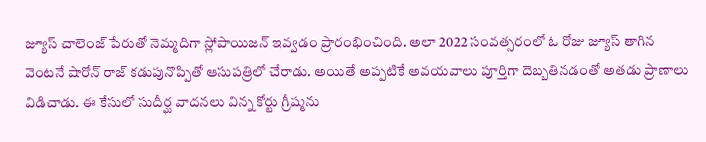జ్యూస్ చాలెంజ్ పేరుతో నెమ్మదిగా స్లోపాయిజన్ ఇవ్వడం ప్రారంభించింది. అలా 2022 సంవత్సరంలో ఓ రోజు జ్యూస్ తాగిన వెంటనే షారోన్ రాజ్ కడుపునొప్పితో ఆసుపత్రిలో చేరాడు. అయితే అప్పటికే అవయవాలు పూర్తిగా దెబ్బతినడంతో అతడు ప్రాణాలు విడిచాడు. ఈ కేసులో సుదీర్ఘ వాదనలు విన్న కోర్టు గ్రీష్మను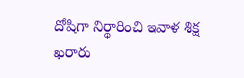దోషిగా నిర్థారించి ఇవాళ శిక్ష ఖరారు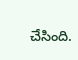చేసింది.